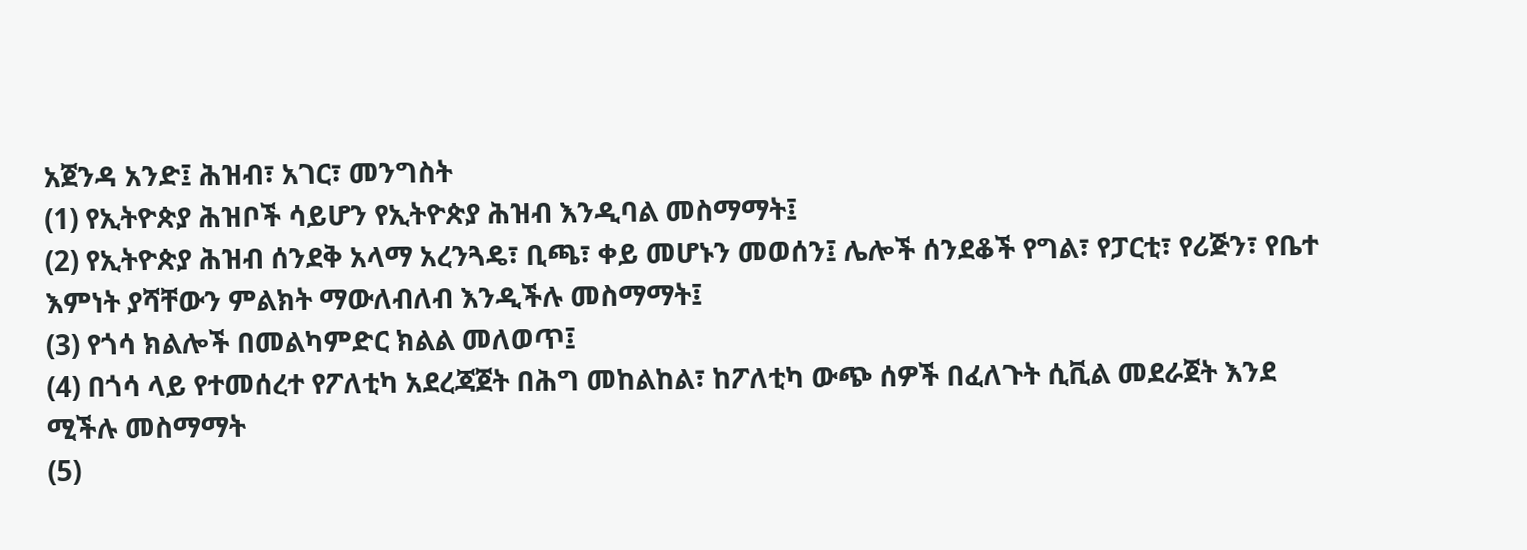አጀንዳ አንድ፤ ሕዝብ፣ አገር፣ መንግስት
(1) የኢትዮጵያ ሕዝቦች ሳይሆን የኢትዮጵያ ሕዝብ እንዲባል መስማማት፤
(2) የኢትዮጵያ ሕዝብ ሰንደቅ አላማ አረንጓዴ፣ ቢጫ፣ ቀይ መሆኑን መወሰን፤ ሌሎች ሰንደቆች የግል፣ የፓርቲ፣ የሪጅን፣ የቤተ እምነት ያሻቸውን ምልክት ማውለብለብ እንዲችሉ መስማማት፤
(3) የጎሳ ክልሎች በመልካምድር ክልል መለወጥ፤
(4) በጎሳ ላይ የተመሰረተ የፖለቲካ አደረጃጀት በሕግ መከልከል፣ ከፖለቲካ ውጭ ሰዎች በፈለጉት ሲቪል መደራጀት እንደ ሚችሉ መስማማት
(5)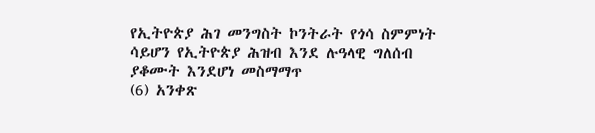የኢትዮጵያ ሕገ መንግስት ኮንትራት የጎሳ ስምምነት ሳይሆን የኢትዮጵያ ሕዝብ እንደ ሉዓላዊ ግለሰብ ያቆሙት እንደሆነ መስማማጥ
(6) አንቀጽ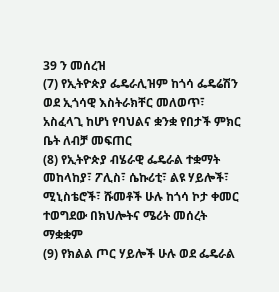39 ን መሰረዝ
(7) የኢትዮጵያ ፌዴራሊዝም ከጎሳ ፌዴሬሽን ወደ ኢጎሳዊ እስትራክቸር መለወጥ፣ አስፈላጊ ከሆነ የባህልና ቋንቋ የበታች ምክር ቤት ለብቻ መፍጠር
(8) የኢትዮጵያ ብሄራዊ ፌዴራል ተቋማት መከላከያ፣ ፖሊስ፣ ሴኩሪቲ፣ ልዩ ሃይሎች፣ ሚኒስቴሮች፣ ሹመቶች ሁሉ ከጎሳ ኮታ ቀመር ተወግደው በክህሎትና ሜሪት መሰረት ማቋቋም
(9) የክልል ጦር ሃይሎች ሁሉ ወደ ፌዴራል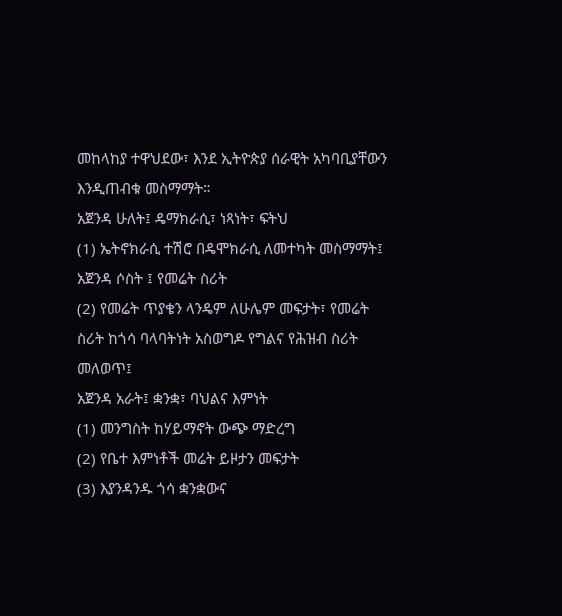መከላከያ ተዋህደው፣ እንደ ኢትዮጵያ ሰራዊት አካባቢያቸውን እንዲጠብቁ መስማማት።
አጀንዳ ሁለት፤ ዴማክራሲ፣ ነጻነት፣ ፍትህ
(1) ኤትኖክራሲ ተሽሮ በዴሞክራሲ ለመተካት መስማማት፤
አጀንዳ ሶስት ፤ የመሬት ስሪት
(2) የመሬት ጥያቄን ላንዴም ለሁሌም መፍታት፣ የመሬት ስሪት ከጎሳ ባላባትነት አስወግዶ የግልና የሕዝብ ስሪት መለወጥ፤
አጀንዳ አራት፤ ቋንቋ፣ ባህልና እምነት
(1) መንግስት ከሃይማኖት ውጭ ማድረግ
(2) የቤተ እምነቶች መሬት ይዞታን መፍታት
(3) እያንዳንዱ ጎሳ ቋንቋውና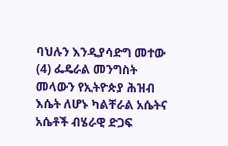ባህሉን እንዲያሳድግ መተው
(4) ፌዴራል መንግስት መላውን የኢትዮጵያ ሕዝብ እሴት ለሆኑ ካልቸራል አሴትና አሴቶች ብሄራዊ ድጋፍ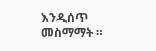እንዲሰጥ መስማማት ።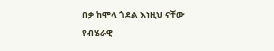በቃ ከሞላ ጎደል እነዚህ ናቸው የብሄራዊ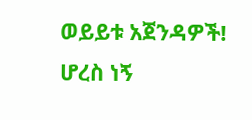ወይይቱ አጀንዳዎች!
ሆረስ ነኝ